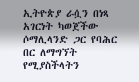ኢትዮጵያ ራሷን በነጻ አገርነት ካወጀችው ሶማሊላንድ ጋር የባሕር በር ለማግኘት የሚያስችላትን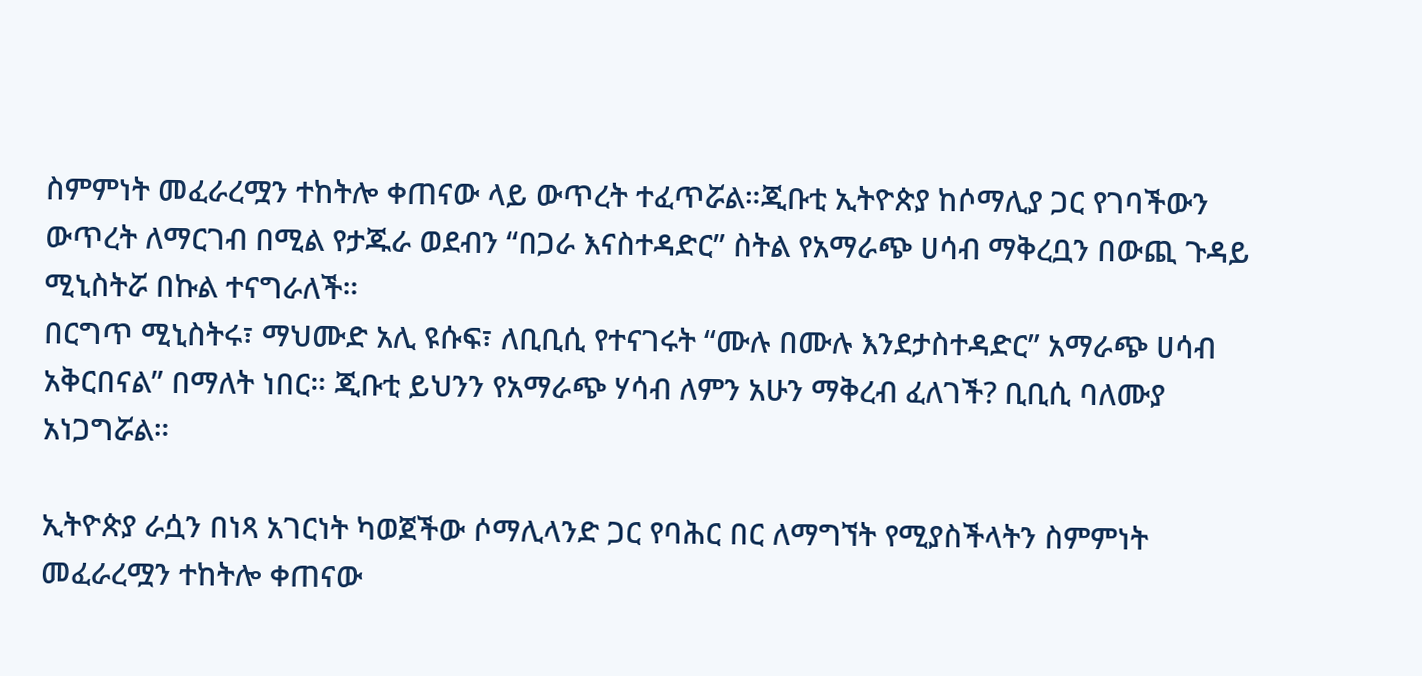ስምምነት መፈራረሟን ተከትሎ ቀጠናው ላይ ውጥረት ተፈጥሯል።ጂቡቲ ኢትዮጵያ ከሶማሊያ ጋር የገባችውን ውጥረት ለማርገብ በሚል የታጁራ ወደብን “በጋራ እናስተዳድር” ስትል የአማራጭ ሀሳብ ማቅረቧን በውጪ ጉዳይ ሚኒስትሯ በኩል ተናግራለች።
በርግጥ ሚኒስትሩ፣ ማህሙድ አሊ ዩሱፍ፣ ለቢቢሲ የተናገሩት “ሙሉ በሙሉ እንደታስተዳድር” አማራጭ ሀሳብ አቅርበናል” በማለት ነበር። ጂቡቲ ይህንን የአማራጭ ሃሳብ ለምን አሁን ማቅረብ ፈለገች? ቢቢሲ ባለሙያ አነጋግሯል።

ኢትዮጵያ ራሷን በነጻ አገርነት ካወጀችው ሶማሊላንድ ጋር የባሕር በር ለማግኘት የሚያስችላትን ስምምነት መፈራረሟን ተከትሎ ቀጠናው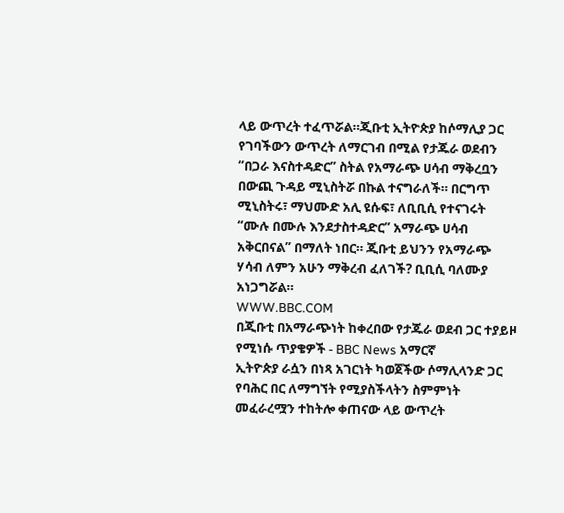ላይ ውጥረት ተፈጥሯል።ጂቡቲ ኢትዮጵያ ከሶማሊያ ጋር የገባችውን ውጥረት ለማርገብ በሚል የታጁራ ወደብን “በጋራ እናስተዳድር” ስትል የአማራጭ ሀሳብ ማቅረቧን በውጪ ጉዳይ ሚኒስትሯ በኩል ተናግራለች። በርግጥ ሚኒስትሩ፣ ማህሙድ አሊ ዩሱፍ፣ ለቢቢሲ የተናገሩት “ሙሉ በሙሉ እንደታስተዳድር” አማራጭ ሀሳብ አቅርበናል” በማለት ነበር። ጂቡቲ ይህንን የአማራጭ ሃሳብ ለምን አሁን ማቅረብ ፈለገች? ቢቢሲ ባለሙያ አነጋግሯል።
WWW.BBC.COM
በጂቡቲ በአማራጭነት ከቀረበው የታጁራ ወደብ ጋር ተያይዞ የሚነሱ ጥያቄዎች - BBC News አማርኛ
ኢትዮጵያ ራሷን በነጻ አገርነት ካወጀችው ሶማሊላንድ ጋር የባሕር በር ለማግኘት የሚያስችላትን ስምምነት መፈራረሟን ተከትሎ ቀጠናው ላይ ውጥረት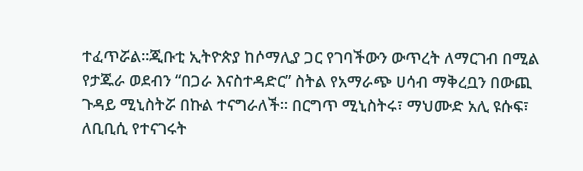ተፈጥሯል።ጂቡቲ ኢትዮጵያ ከሶማሊያ ጋር የገባችውን ውጥረት ለማርገብ በሚል የታጁራ ወደብን “በጋራ እናስተዳድር” ስትል የአማራጭ ሀሳብ ማቅረቧን በውጪ ጉዳይ ሚኒስትሯ በኩል ተናግራለች። በርግጥ ሚኒስትሩ፣ ማህሙድ አሊ ዩሱፍ፣ ለቢቢሲ የተናገሩት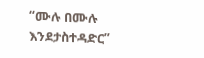“ሙሉ በሙሉ እንደታስተዳድር”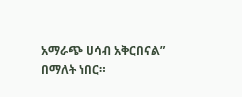አማራጭ ሀሳብ አቅርበናል” በማለት ነበር።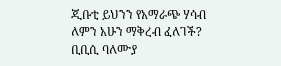ጂቡቲ ይህንን የአማራጭ ሃሳብ ለምን አሁን ማቅረብ ፈለገች? ቢቢሲ ባለሙያ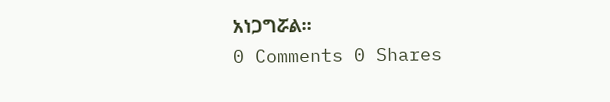አነጋግሯል።
0 Comments 0 Shares